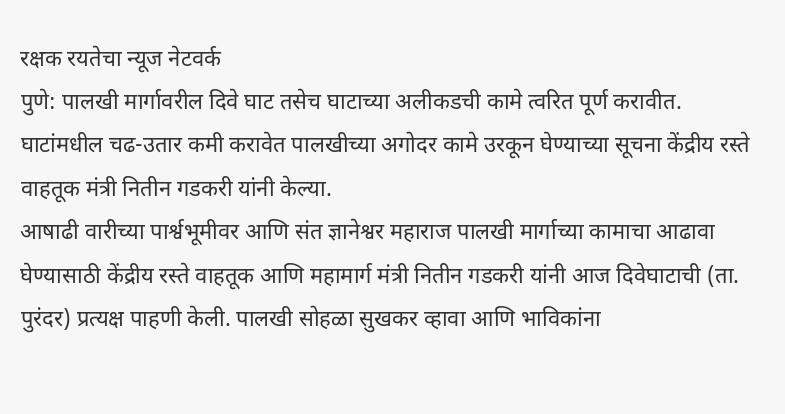रक्षक रयतेचा न्यूज नेटवर्क
पुणे: पालखी मार्गावरील दिवे घाट तसेच घाटाच्या अलीकडची कामे त्वरित पूर्ण करावीत. घाटांमधील चढ-उतार कमी करावेत पालखीच्या अगोदर कामे उरकून घेण्याच्या सूचना केंद्रीय रस्ते वाहतूक मंत्री नितीन गडकरी यांनी केल्या.
आषाढी वारीच्या पार्श्वभूमीवर आणि संत ज्ञानेश्वर महाराज पालखी मार्गाच्या कामाचा आढावा घेण्यासाठी केंद्रीय रस्ते वाहतूक आणि महामार्ग मंत्री नितीन गडकरी यांनी आज दिवेघाटाची (ता. पुरंदर) प्रत्यक्ष पाहणी केली. पालखी सोहळा सुखकर व्हावा आणि भाविकांना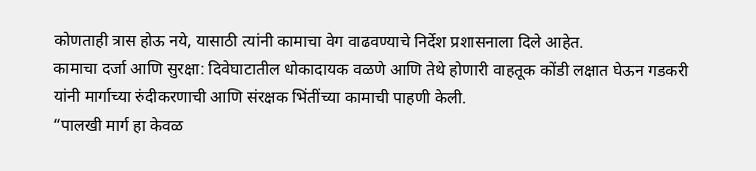कोणताही त्रास होऊ नये, यासाठी त्यांनी कामाचा वेग वाढवण्याचे निर्देश प्रशासनाला दिले आहेत.
कामाचा दर्जा आणि सुरक्षा: दिवेघाटातील धोकादायक वळणे आणि तेथे होणारी वाहतूक कोंडी लक्षात घेऊन गडकरी यांनी मार्गाच्या रुंदीकरणाची आणि संरक्षक भिंतींच्या कामाची पाहणी केली.
“पालखी मार्ग हा केवळ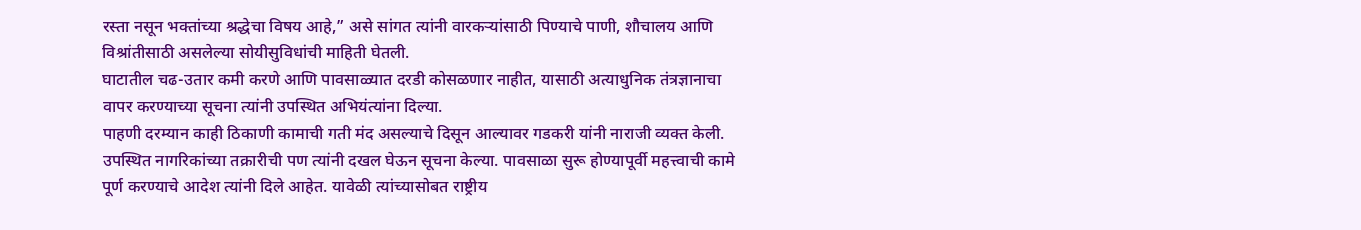रस्ता नसून भक्तांच्या श्रद्धेचा विषय आहे,” असे सांगत त्यांनी वारकऱ्यांसाठी पिण्याचे पाणी, शौचालय आणि विश्रांतीसाठी असलेल्या सोयीसुविधांची माहिती घेतली.
घाटातील चढ-उतार कमी करणे आणि पावसाळ्यात दरडी कोसळणार नाहीत, यासाठी अत्याधुनिक तंत्रज्ञानाचा वापर करण्याच्या सूचना त्यांनी उपस्थित अभियंत्यांना दिल्या.
पाहणी दरम्यान काही ठिकाणी कामाची गती मंद असल्याचे दिसून आल्यावर गडकरी यांनी नाराजी व्यक्त केली. उपस्थित नागरिकांच्या तक्रारीची पण त्यांनी दखल घेऊन सूचना केल्या. पावसाळा सुरू होण्यापूर्वी महत्त्वाची कामे पूर्ण करण्याचे आदेश त्यांनी दिले आहेत. यावेळी त्यांच्यासोबत राष्ट्रीय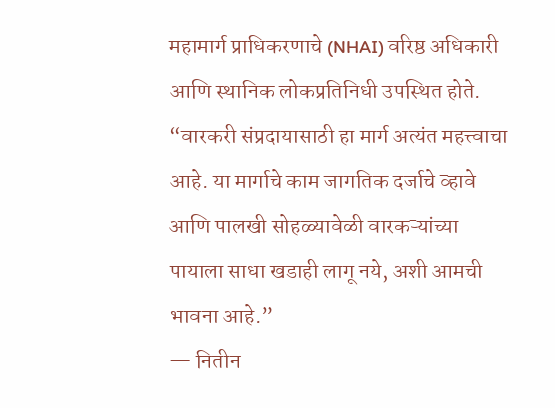महामार्ग प्राधिकरणाचे (NHAI) वरिष्ठ अधिकारी आणि स्थानिक लोकप्रतिनिधी उपस्थित होते.
“वारकरी संप्रदायासाठी हा मार्ग अत्यंत महत्त्वाचा आहे. या मार्गाचे काम जागतिक दर्जाचे व्हावे आणि पालखी सोहळ्यावेळी वारकऱ्यांच्या पायाला साधा खडाही लागू नये, अशी आमची भावना आहे.”
— नितीन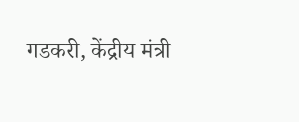गडकरी, केंद्रीय मंत्री